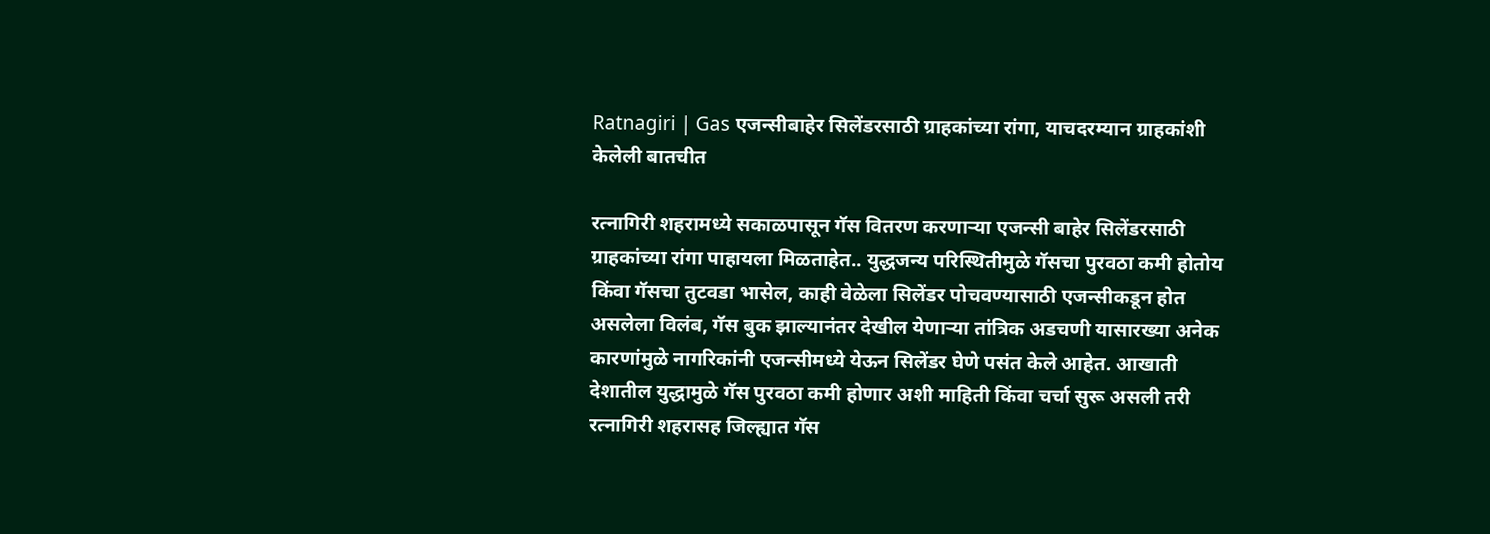Ratnagiri | Gas एजन्सीबाहेर सिलेंडरसाठी ग्राहकांच्या रांगा, याचदरम्यान ग्राहकांशी केलेली बातचीत

रत्नागिरी शहरामध्ये सकाळपासून गॅस वितरण करणाऱ्या एजन्सी बाहेर सिलेंडरसाठी ग्राहकांच्या रांगा पाहायला मिळताहेत.. युद्धजन्य परिस्थितीमुळे गॅसचा पुरवठा कमी होतोय किंवा गॅसचा तुटवडा भासेल, काही वेळेला सिलेंडर पोचवण्यासाठी एजन्सीकडून होत असलेला विलंब, गॅस बुक झाल्यानंतर देखील येणाऱ्या तांत्रिक अडचणी यासारख्या अनेक कारणांमुळे नागरिकांनी एजन्सीमध्ये येऊन सिलेंडर घेणे पसंत केले आहेत. आखाती देशातील युद्धामुळे गॅस पुरवठा कमी होणार अशी माहिती किंवा चर्चा सुरू असली तरी रत्नागिरी शहरासह जिल्ह्यात गॅस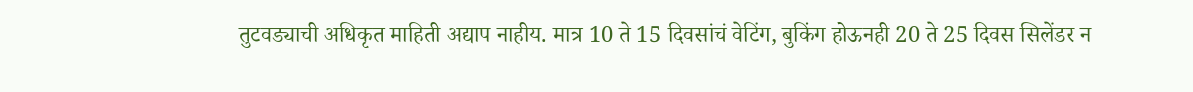तुटवड्याची अधिकृत माहिती अद्याप नाहीय. मात्र 10 ते 15 दिवसांचं वेटिंग, बुकिंग होऊनही 20 ते 25 दिवस सिलेंडर न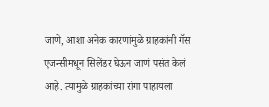जाणे, आशा अनेक कारणांमुळे ग्राहकांनी गॅस एजन्सीमधून सिलेंडर घेऊन जाणं पसंत केलं आहे. त्यामुळे ग्राहकांच्या रांगा पाहायला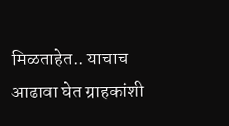मिळताहेत.. याचाच आढावा घेत ग्राहकांशी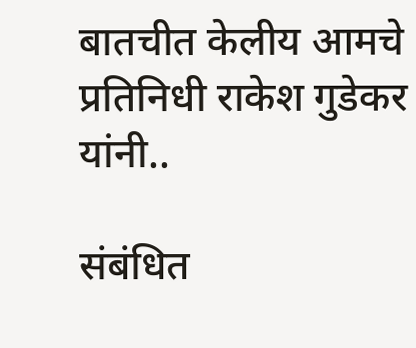बातचीत केलीय आमचे प्रतिनिधी राकेश गुडेकर यांनी..

संबंधित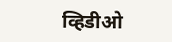व्हिडीओ